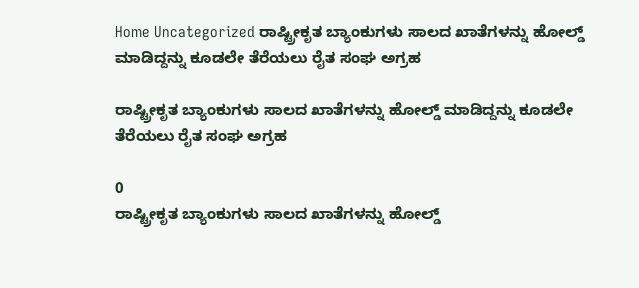Home Uncategorized ರಾಷ್ಟ್ರೀಕೃತ ಬ್ಯಾಂಕುಗಳು ಸಾಲದ ಖಾತೆಗಳನ್ನು ಹೋಲ್ಡ್ ಮಾಡಿದ್ದನ್ನು ಕೂಡಲೇ ತೆರೆಯಲು ರೈತ ಸಂಘ ಅಗ್ರಹ

ರಾಷ್ಟ್ರೀಕೃತ ಬ್ಯಾಂಕುಗಳು ಸಾಲದ ಖಾತೆಗಳನ್ನು ಹೋಲ್ಡ್ ಮಾಡಿದ್ದನ್ನು ಕೂಡಲೇ ತೆರೆಯಲು ರೈತ ಸಂಘ ಅಗ್ರಹ

0
ರಾಷ್ಟ್ರೀಕೃತ ಬ್ಯಾಂಕುಗಳು ಸಾಲದ ಖಾತೆಗಳನ್ನು ಹೋಲ್ಡ್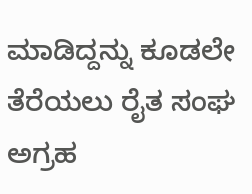ಮಾಡಿದ್ದನ್ನು ಕೂಡಲೇ ತೆರೆಯಲು ರೈತ ಸಂಘ ಅಗ್ರಹ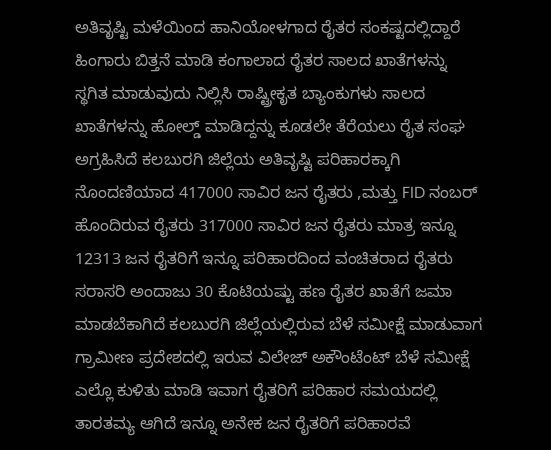ಅತಿವೃಷ್ಟಿ ಮಳೆಯಿಂದ ಹಾನಿಯೋಳಗಾದ ರೈತರ ಸಂಕಷ್ಟದಲ್ಲಿದ್ದಾರೆ ಹಿಂಗಾರು ಬಿತ್ತನೆ ಮಾಡಿ ಕಂಗಾಲಾದ ರೈತರ ಸಾಲದ ಖಾತೆಗಳನ್ನು ಸ್ಥಗಿತ ಮಾಡುವುದು ನಿಲ್ಲಿಸಿ ರಾಷ್ಟ್ರೀಕೃತ ಬ್ಯಾಂಕುಗಳು ಸಾಲದ ಖಾತೆಗಳನ್ನು ಹೋಲ್ಡ್ ಮಾಡಿದ್ದನ್ನು ಕೂಡಲೇ ತೆರೆಯಲು ರೈತ ಸಂಘ ಅಗ್ರಹಿಸಿದೆ ಕಲಬುರಗಿ ಜಿಲ್ಲೆಯ ಅತಿವೃಷ್ಟಿ ಪರಿಹಾರಕ್ಕಾಗಿ ನೊಂದಣಿಯಾದ 417000 ಸಾವಿರ ಜನ ರೈತರು ,ಮತ್ತು FID ನಂಬರ್ ಹೊಂದಿರುವ ರೈತರು 317000 ಸಾವಿರ ಜನ ರೈತರು ಮಾತ್ರ ಇನ್ನೂ 12313 ಜನ ರೈತರಿಗೆ ಇನ್ನೂ ಪರಿಹಾರದಿಂದ ವಂಚಿತರಾದ ರೈತರು ಸರಾಸರಿ ಅಂದಾಜು 30 ಕೊಟಿಯಷ್ಟು ಹಣ ರೈತರ ಖಾತೆಗೆ ಜಮಾ ಮಾಡಬೆಕಾಗಿದೆ ಕಲಬುರಗಿ ಜಿಲ್ಲೆಯಲ್ಲಿರುವ ಬೆಳೆ ಸಮೀಕ್ಷೆ ಮಾಡುವಾಗ ಗ್ರಾಮೀಣ ಪ್ರದೇಶದಲ್ಲಿ ಇರುವ ವಿಲೇಜ್ ಅಕೌಂಟೆಂಟ್ ಬೆಳೆ ಸಮೀಕ್ಷೆ ಎಲ್ಲೊ ಕುಳಿತು ಮಾಡಿ ಇವಾಗ ರೈತರಿಗೆ ಪರಿಹಾರ ಸಮಯದಲ್ಲಿ ತಾರತಮ್ಯ ಆಗಿದೆ ಇನ್ನೂ ಅನೇಕ ಜನ ರೈತರಿಗೆ ಪರಿಹಾರವೆ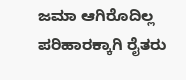ಜಮಾ ಆಗಿರೊದಿಲ್ಲ ಪರಿಹಾರಕ್ಕಾಗಿ ರೈತರು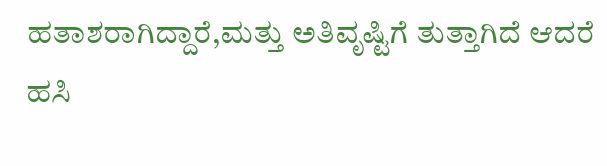ಹತಾಶರಾಗಿದ್ದಾರೆ,ಮತ್ತು ಅತಿವೃಷ್ಟಿಗೆ ತುತ್ತಾಗಿದೆ ಆದರೆ ಹಸಿ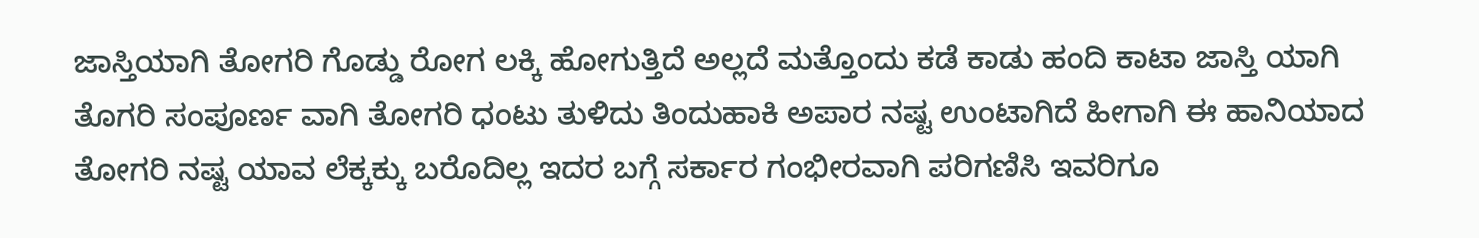ಜಾಸ್ತಿಯಾಗಿ ತೋಗರಿ ಗೊಡ್ಡು ರೋಗ ಲಕ್ಕಿ ಹೋಗುತ್ತಿದೆ ಅಲ್ಲದೆ ಮತ್ತೊಂದು ಕಡೆ ಕಾಡು ಹಂದಿ ಕಾಟಾ ಜಾಸ್ತಿ ಯಾಗಿ ತೊಗರಿ ಸಂಪೂರ್ಣ ವಾಗಿ ತೋಗರಿ ಧಂಟು ತುಳಿದು ತಿಂದುಹಾಕಿ ಅಪಾರ ನಷ್ಟ ಉಂಟಾಗಿದೆ ಹೀಗಾಗಿ ಈ ಹಾನಿಯಾದ ತೋಗರಿ ನಷ್ಟ ಯಾವ ಲೆಕ್ಕಕ್ಕು ಬರೊದಿಲ್ಲ ಇದರ ಬಗ್ಗೆ ಸರ್ಕಾರ ಗಂಭೀರವಾಗಿ ಪರಿಗಣಿಸಿ ಇವರಿಗೂ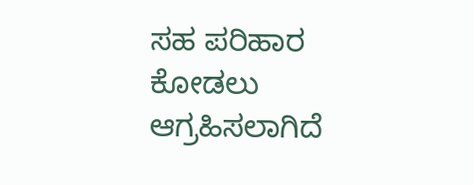ಸಹ ಪರಿಹಾರ ಕೋಡಲು ಆಗ್ರಹಿಸಲಾಗಿದೆ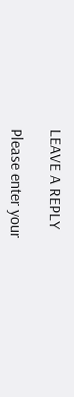LEAVE A REPLY

Please enter your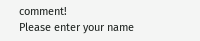comment!
Please enter your name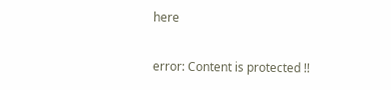here

error: Content is protected !!